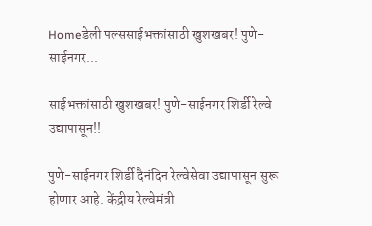Homeडेली पल्ससाईभक्तांसाठी खुशखबर! पुणे-साईनगर...

साईभक्तांसाठी खुशखबर! पुणे-साईनगर शिर्डी रेल्वे उद्यापासून!!

पुणे-साईनगर शिर्डी दैनंदिन रेल्वेसेवा उद्यापासून सुरू होणार आहे. केंद्रीय रेल्वेमंत्री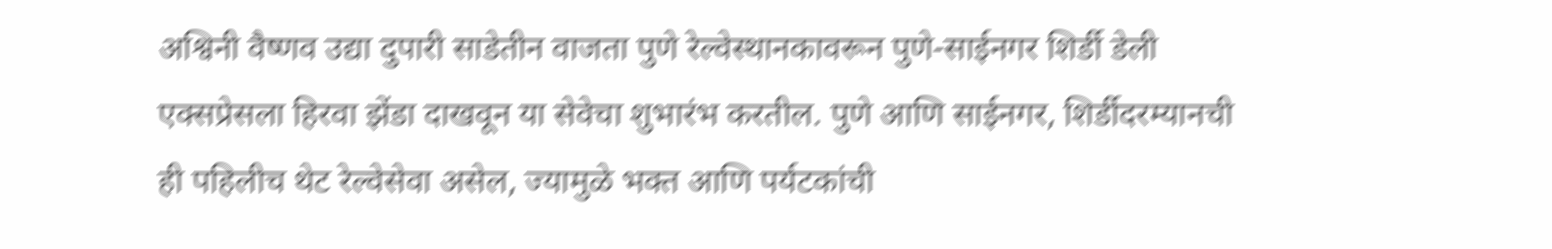अश्विनी वैष्णव उद्या दुपारी साडेतीन वाजता पुणे रेल्वेस्थानकावरून पुणे-साईनगर शिर्डी डेली एक्सप्रेसला हिरवा झेंडा दाखवून या सेवेचा शुभारंभ करतील. पुणे आणि साईनगर, शिर्डीदरम्यानची ही पहिलीच थेट रेल्वेसेवा असेल, ज्यामुळे भक्त आणि पर्यटकांची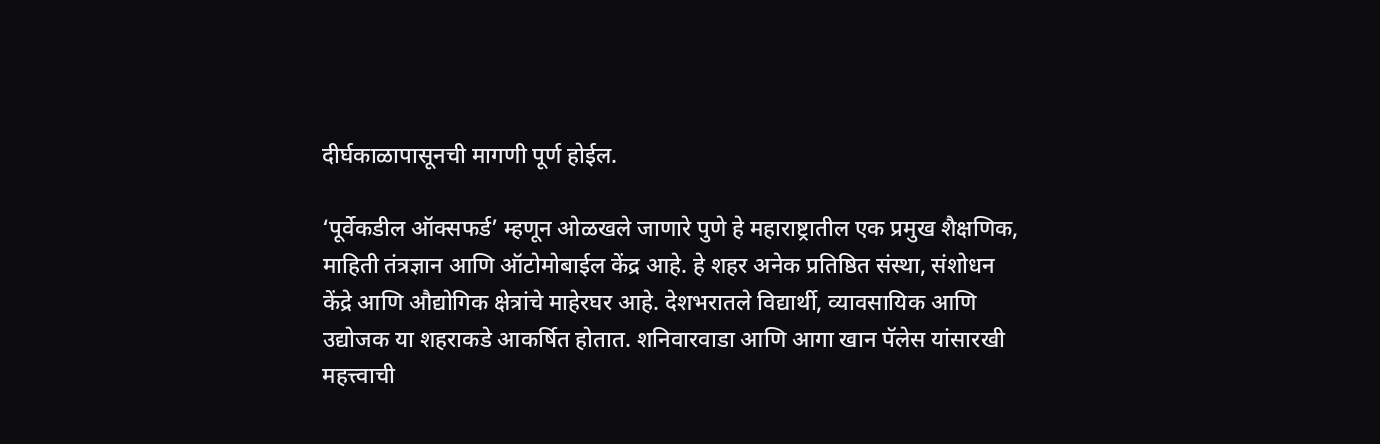दीर्घकाळापासूनची मागणी पूर्ण होईल.

‘पूर्वेकडील ऑक्सफर्ड’ म्हणून ओळखले जाणारे पुणे हे महाराष्ट्रातील एक प्रमुख शैक्षणिक, माहिती तंत्रज्ञान आणि ऑटोमोबाईल केंद्र आहे. हे शहर अनेक प्रतिष्ठित संस्था, संशोधन केंद्रे आणि औद्योगिक क्षेत्रांचे माहेरघर आहे. देशभरातले विद्यार्थी, व्यावसायिक आणि उद्योजक या शहराकडे आकर्षित होतात. शनिवारवाडा आणि आगा खान पॅलेस यांसारखी महत्त्वाची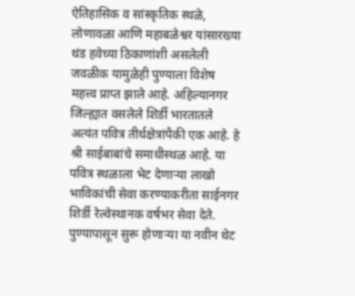ऐतिहासिक व सांस्कृतिक स्थळे, लोणावळा आणि महाबळेश्वर यांसारख्या थंड हवेच्या ठिकाणांशी असलेली जवळीक यामुळेही पुण्याला विशेष महत्त्व प्राप्त झाले आहे. अहिल्यानगर जिल्ह्यात वसलेले शिर्डी भारतातले अत्यंत पवित्र तीर्थक्षेत्रांपैकी एक आहे. हे श्री साईबाबांचे समाधीस्थळ आहे. या पवित्र स्थळाला भेट देणाऱ्या लाखो भाविकांची सेवा करण्याकरीता साईनगर शिर्डी रेल्वेस्थानक वर्षभर सेवा देते. पुण्यापासून सुरू होणाऱ्या या नवीन थेट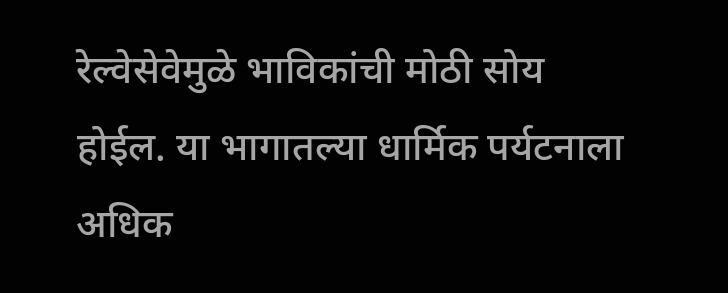रेल्वेसेवेमुळे भाविकांची मोठी सोय होईल. या भागातल्या धार्मिक पर्यटनाला अधिक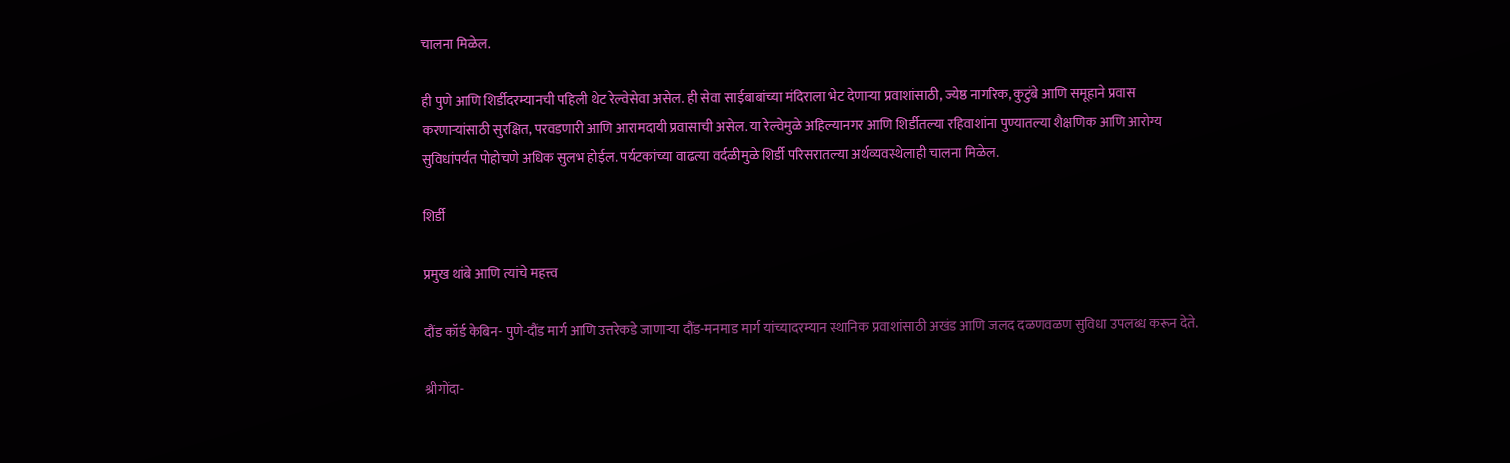चालना मिळेल.

ही पुणे आणि शिर्डीदरम्यानची पहिली थेट रेल्वेसेवा असेल. ही सेवा साईबाबांच्या मंदिराला भेट देणाऱ्या प्रवाशांसाठी, ज्येष्ठ नागरिक, कुटुंबे आणि समूहाने प्रवास करणाऱ्यांसाठी सुरक्षित, परवडणारी आणि आरामदायी प्रवासाची असेल. या रेल्वेमुळे अहिल्यानगर आणि शिर्डीतल्या रहिवाशांना पुण्यातल्या शैक्षणिक आणि आरोग्य सुविधांपर्यंत पोहोचणे अधिक सुलभ होईल. पर्यटकांच्या वाढत्या वर्दळीमुळे शिर्डी परिसरातल्या अर्थव्यवस्थेलाही चालना मिळेल.

शिर्डी

प्रमुख थांबे आणि त्यांचे महत्त्व

दौंड कॉर्ड केबिन- पुणे-दौंड मार्ग आणि उत्तरेकडे जाणाऱ्या दौंड-मनमाड मार्ग यांच्यादरम्यान स्थानिक प्रवाशांसाठी अखंड आणि जलद दळणवळण सुविधा उपलब्ध करून देते.

श्रीगोंदा-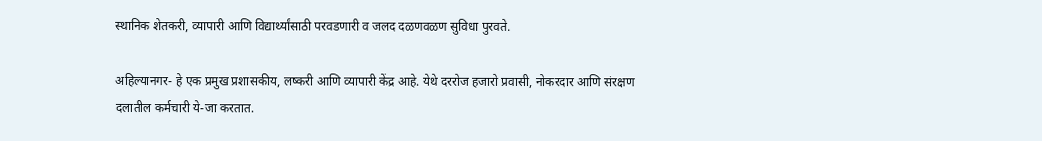स्थानिक शेतकरी, व्यापारी आणि विद्यार्थ्यांसाठी परवडणारी व जलद दळणवळण सुविधा पुरवते.

अहिल्यानगर- हे एक प्रमुख प्रशासकीय, लष्करी आणि व्यापारी केंद्र आहे. येथे दररोज हजारो प्रवासी, नोकरदार आणि संरक्षण दलातील कर्मचारी ये-जा करतात.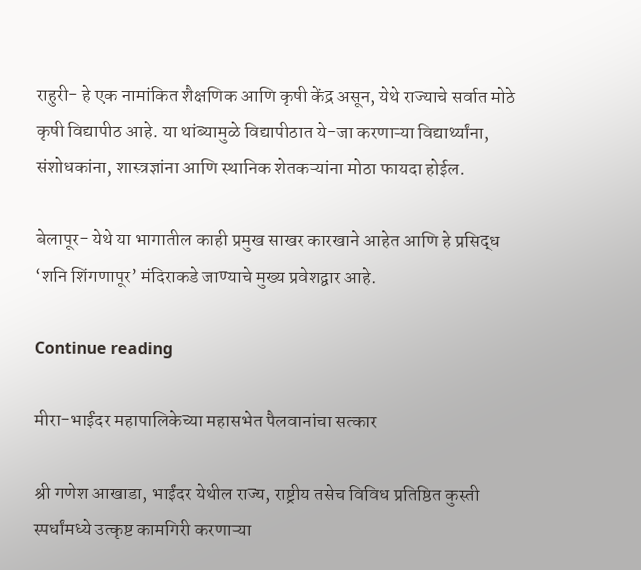राहुरी- हे एक नामांकित शैक्षणिक आणि कृषी केंद्र असून, येथे राज्याचे सर्वात मोठे कृषी विद्यापीठ आहे. या थांब्यामुळे विद्यापीठात ये-जा करणाऱ्या विद्यार्थ्यांना, संशोधकांना, शास्त्रज्ञांना आणि स्थानिक शेतकऱ्यांना मोठा फायदा होईल.

बेलापूर- येथे या भागातील काही प्रमुख साखर कारखाने आहेत आणि हे प्रसिद्ध ‘शनि शिंगणापूर’ मंदिराकडे जाण्याचे मुख्य प्रवेशद्वार आहे.

Continue reading

मीरा-भाईंदर महापालिकेच्या महासभेत पैलवानांचा सत्कार

श्री गणेश आखाडा, भाईंदर येथील राज्य, राष्ट्रीय तसेच विविध प्रतिष्ठित कुस्ती स्पर्धांमध्ये उत्कृष्ट कामगिरी करणाऱ्या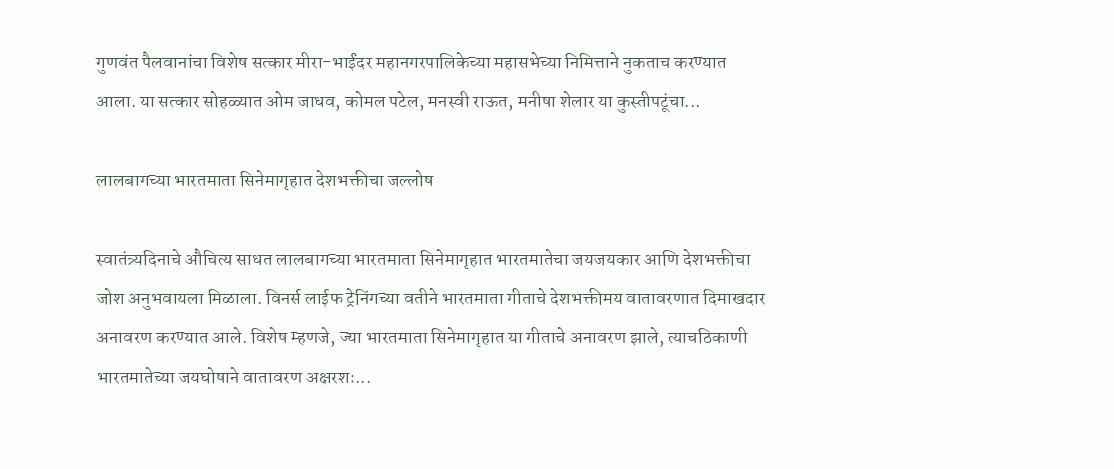गुणवंत पैलवानांचा विशेष सत्कार मीरा-भाईंदर महानगरपालिकेच्या महासभेच्या निमित्ताने नुकताच करण्यात आला. या सत्कार सोहळ्यात ओम जाधव, कोमल पटेल, मनस्वी राऊत, मनीषा शेलार या कुस्तीपटूंचा...

लालबागच्या भारतमाता सिनेमागृहात देशभक्तीचा जल्लोष

स्वातंत्र्यदिनाचे औचित्य साधत लालबागच्या भारतमाता सिनेमागृहात भारतमातेचा जयजयकार आणि देशभक्तीचा जोश अनुभवायला मिळाला. विनर्स लाईफ ट्रेनिंगच्या वतीने भारतमाता गीताचे देशभक्तीमय वातावरणात दिमाखदार अनावरण करण्यात आले. विशेष म्हणजे, ज्या भारतमाता सिनेमागृहात या गीताचे अनावरण झाले, त्याचठिकाणी भारतमातेच्या जयघोषाने वातावरण अक्षरशः...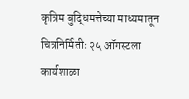कृत्रिम बुद्धिमत्तेच्या माध्यमातून चित्रनिर्मितीः २५ ऑगस्टला कार्यशाळा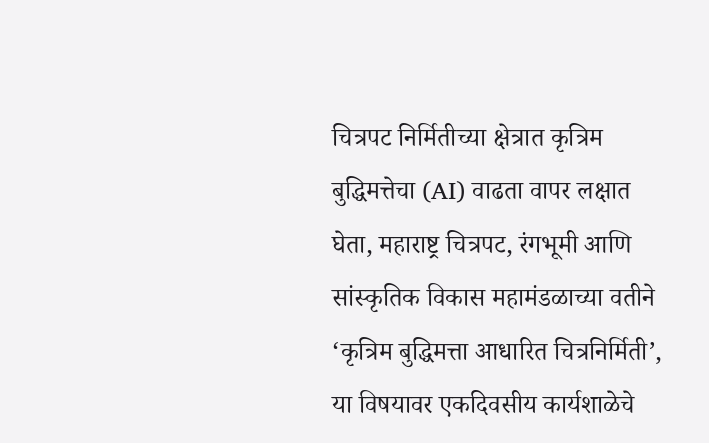चित्रपट निर्मितीच्या क्षेत्रात कृत्रिम बुद्धिमत्तेचा (AI) वाढता वापर लक्षात घेता, महाराष्ट्र चित्रपट, रंगभूमी आणि सांस्कृतिक विकास महामंडळाच्या वतीने ‘कृत्रिम बुद्धिमत्ता आधारित चित्रनिर्मिती’, या विषयावर एकदिवसीय कार्यशाळेचे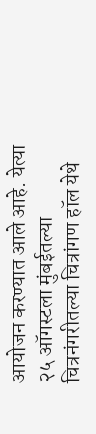आयोजन करण्यात आले आहे. येत्या २५ ऑगस्टला मुंबईतल्या चित्रनंगरीतल्या चित्रांगण हॉल येथे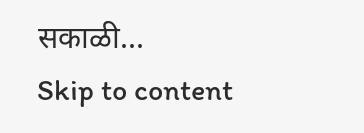सकाळी...
Skip to content